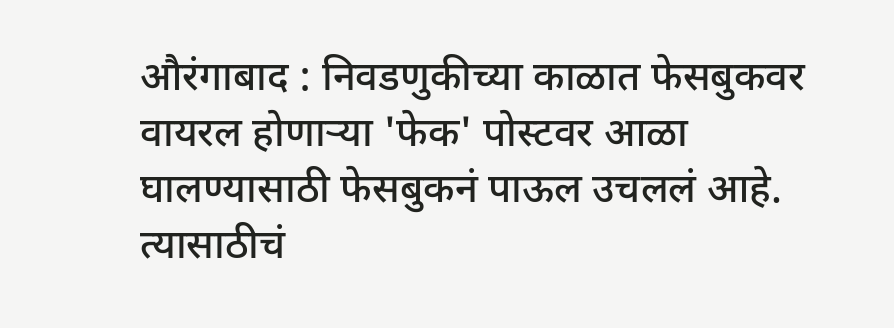औरंगाबाद : निवडणुकीच्या काळात फेसबुकवर वायरल होणाऱ्या 'फेक' पोस्टवर आळा घालण्यासाठी फेसबुकनं पाऊल उचललं आहे. त्यासाठीचं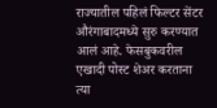राज्यातील पहिलं फिल्टर सेंटर औरंगाबादमध्ये सुरु करण्यात आलं आहे. फेसबुकवरील एखादी पोस्ट शेअर करताना त्या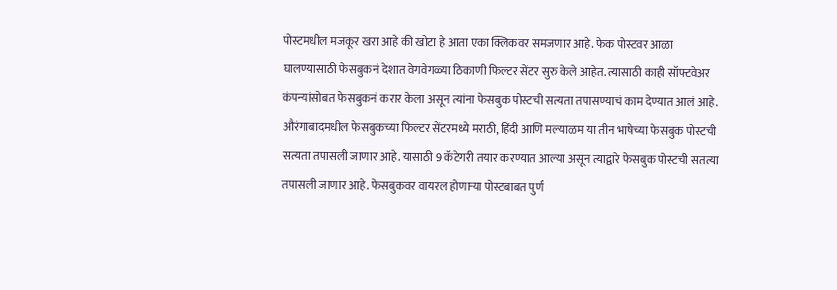पोस्टमधील मजकूर खरा आहे की खोटा हे आता एका क्लिकवर समजणार आहे. फेक पोस्टवर आळा घालण्यासाठी फेसबुकनं देशात वेगवेगळ्या ठिकाणी फिल्टर सेंटर सुरु केले आहेत. त्यासाठी काही सॉफ्टवेअर कंपन्यांसोबत फेसबुकनं करार केला असून त्यांना फेसबुक पोस्टची सत्यता तपासण्याचं काम देण्यात आलं आहे. औरंगाबादमधील फेसबुकच्या फिल्टर सेंटरमध्ये मराठी, हिंदी आणि मल्याळम या तीन भाषेच्या फेसबुक पोस्टची सत्यता तपासली जाणार आहे. यासाठी 9 कॅटेगरी तयार करण्यात आल्या असून त्याद्वारे फेसबुक पोस्टची सतत्या तपासली जाणार आहे. फेसबुकवर वायरल होणाऱ्या पोस्टबाबत पुर्ण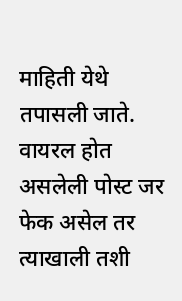माहिती येथे तपासली जाते. वायरल होत असलेली पोस्ट जर फेक असेल तर त्याखाली तशी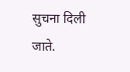सुचना दिली जाते.